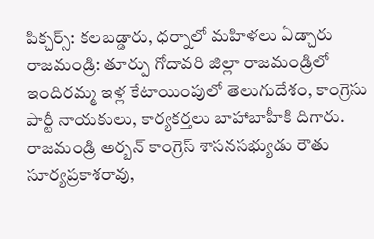పిక్చర్స్: కలబడ్డారు, ధర్నాలో మహిళలు ఏడ్చారు
రాజమండ్రి: తూర్పు గోదావరి జిల్లా రాజమండ్రిలో ఇందిరమ్మ ఇళ్ల కేటాయింపులో తెలుగుదేశం, కాంగ్రెసు పార్టీ నాయకులు, కార్యకర్తలు బాహాబాహీకి దిగారు. రాజమండ్రి అర్బన్ కాంగ్రెస్ శాసనసభ్యుడు రౌతు సూర్యప్రకాశరావు,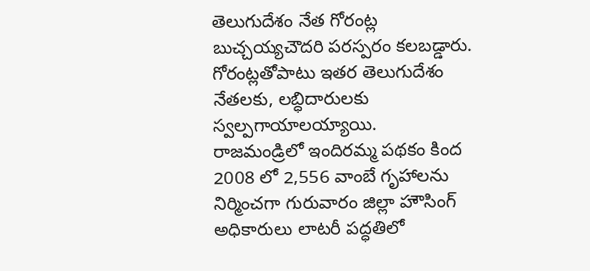తెలుగుదేశం నేత గోరంట్ల బుచ్చయ్యచౌదరి పరస్పరం కలబడ్డారు. గోరంట్లతోపాటు ఇతర తెలుగుదేశం నేతలకు, లబ్ధిదారులకు స్వల్పగాయాలయ్యాయి.
రాజమండ్రిలో ఇందిరమ్మ పథకం కింద 2008 లో 2,556 వాంబే గృహాలను నిర్మించగా గురువారం జిల్లా హౌసింగ్ అధికారులు లాటరీ పద్ధతిలో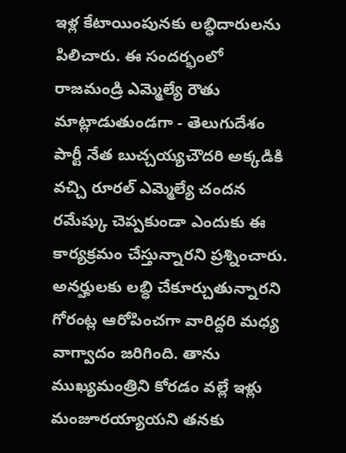ఇళ్ల కేటాయింపునకు లబ్ధిదారులను పిలిచారు. ఈ సందర్భంలో రాజమండ్రి ఎమ్మెల్యే రౌతు మాట్లాడుతుండగా - తెలుగుదేశం పార్టీ నేత బుచ్చయ్యచౌదరి అక్కడికి వచ్చి రూరల్ ఎమ్మెల్యే చందన రమేష్కు చెప్పకుండా ఎందుకు ఈ కార్యక్రమం చేస్తున్నారని ప్రశ్నించారు.
అనర్హులకు లబ్ధి చేకూర్చుతున్నారని గోరంట్ల ఆరోపించగా వారిద్దరి మధ్య వాగ్వాదం జరిగింది. తాను ముఖ్యమంత్రిని కోరడం వల్లే ఇళ్లు మంజూరయ్యాయని తనకు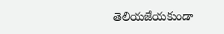తెలియజేయకుండా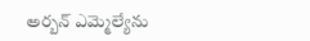అర్బన్ ఎమ్మెల్యేను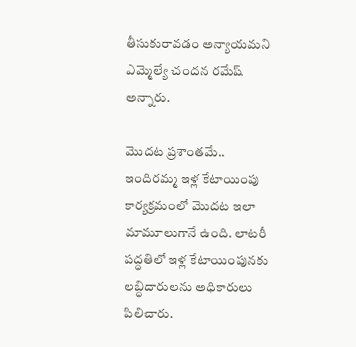తీసుకురావడం అన్యాయమని ఎమ్మెల్యే చందన రమేష్ అన్నారు.

మొదట ప్రశాంతమే..
ఇందిరమ్మ ఇళ్ల కేటాయింపు కార్యక్రమంలో మొదట ఇలా మామూలుగానే ఉంది. లాటరీ పద్ధతిలో ఇళ్ల కేటాయింపునకు లబ్ధిదారులను అధికారులు పిలిచారు.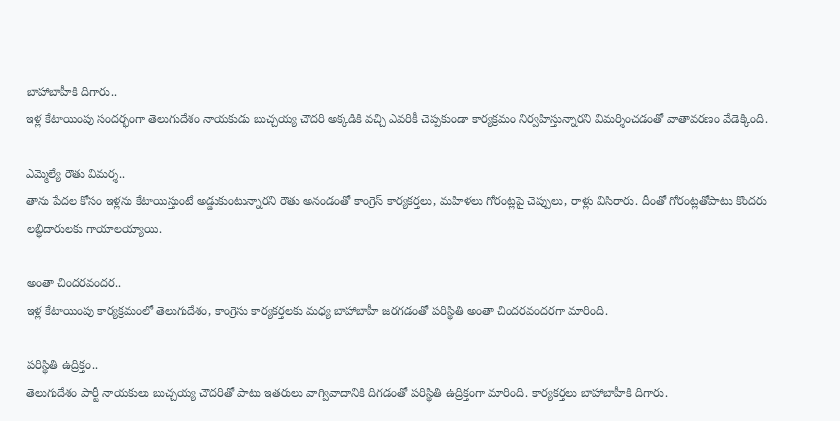బాహాబాహీకి దిగారు..
ఇళ్ల కేటాయింపు సందర్భంగా తెలుగుదేశం నాయకుడు బుచ్చయ్య చౌదరి అక్కడికి వచ్చి ఎవరికీ చెప్పకుండా కార్యక్రమం నిర్వహిస్తున్నారని విమర్శించడంతో వాతావరణం వేడెక్కింది.

ఎమ్మెల్యే రౌతు విమర్శ..
తాను పేదల కోసం ఇళ్లను కేటాయిస్తుంటే అడ్డుకుంటున్నారని రౌతు అనండంతో కాంగ్రెస్ కార్యకర్తలు, మహిళలు గోరంట్లపై చెప్పులు, రాళ్లు విసిరారు. దీంతో గోరంట్లతోపాటు కొందరు లబ్ధిదారులకు గాయాలయ్యాయి.

అంతా చిందరవందర..
ఇళ్ల కేటాయింపు కార్యక్రమంలో తెలుగుదేశం, కాంగ్రెసు కార్యకర్తలకు మధ్య బాహాబాహీ జరగడంతో పరిస్థితి అంతా చిందరవందరగా మారింది.

పరిస్థితి ఉద్రిక్తం..
తెలుగుదేశం పార్టీ నాయకులు బుచ్చయ్య చౌదరితో పాటు ఇతరులు వాగ్వివాదానికి దిగడంతో పరిస్థితి ఉద్రిక్తంగా మారింది. కార్యకర్తలు బాహాబాహీకి దిగారు.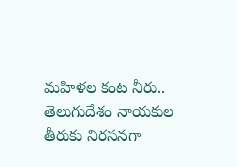మహిళల కంట నీరు..
తెలుగుదేశం నాయకుల తీరుకు నిరసనగా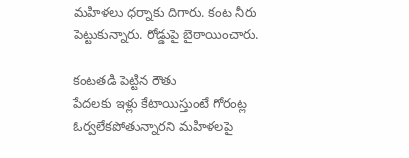మహిళలు ధర్నాకు దిగారు. కంట నీరు పెట్టుకున్నారు. రోడ్డుపై బైఠాయించారు.

కంటతడి పెట్టిన రౌతు
పేదలకు ఇళ్లు కేటాయిస్తుంటే గోరంట్ల ఓర్వలేకపోతున్నారని మహిళలపై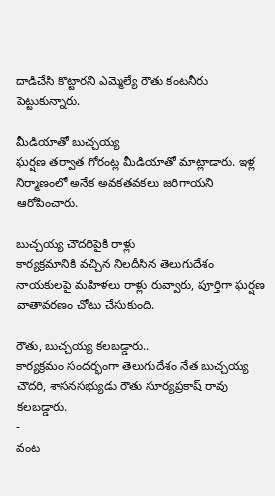దాడిచేసి కొట్టారని ఎమ్మెల్యే రౌతు కంటనీరు పెట్టుకున్నారు.

మీడియాతో బుచ్చయ్య
ఘర్షణ తర్వాత గోరంట్ల మీడియాతో మాట్లాడారు. ఇళ్ల నిర్మాణంలో అనేక అవకతవకలు జరిగాయని ఆరోపించారు.

బుచ్చయ్య చౌదరిపైకి రాళ్లు
కార్యక్రమానికి వచ్చిన నిలదీసిన తెలుగుదేశం నాయకులపై మహిళలు రాళ్లు రువ్వారు, పూర్తిగా ఘర్షణ వాతావరణం చోటు చేసుకుంది.

రౌతు, బుచ్చయ్య కలబడ్డారు..
కార్యక్రమం సందర్భంగా తెలుగుదేశం నేత బుచ్చయ్య చౌదరి, శాసనసభ్యుడు రౌతు సూర్యప్రకాష్ రావు కలబడ్డారు.
-
వంట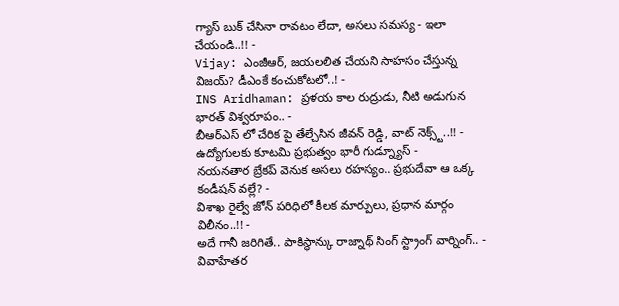గ్యాస్ బుక్ చేసినా రావటం లేదా, అసలు సమస్య - ఇలా చేయండి..!! -
Vijay: ఎంజీఆర్, జయలలిత చేయని సాహసం చేస్తున్న విజయ్? డీఎంకే కంచుకోటలో..! -
INS Aridhaman: ప్రళయ కాల రుద్రుడు, నీటి అడుగున భారత్ విశ్వరూపం.. -
బీఆర్ఎస్ లో చేరిక పై తేల్చేసిన జీవన్ రెడ్డి, వాట్ నెక్స్ట్..!! -
ఉద్యోగులకు కూటమి ప్రభుత్వం భారీ గుడ్న్యూస్ -
నయనతార బ్రేకప్ వెనుక అసలు రహస్యం.. ప్రభుదేవా ఆ ఒక్క కండీషన్ వల్లే? -
విశాఖ రైల్వే జోన్ పరిధిలో కీలక మార్పులు, ప్రధాన మార్గం విలీనం..!! -
అదే గానీ జరిగితే.. పాకిస్థాన్కు రాజ్నాథ్ సింగ్ స్ట్రాంగ్ వార్నింగ్.. -
వివాహేతర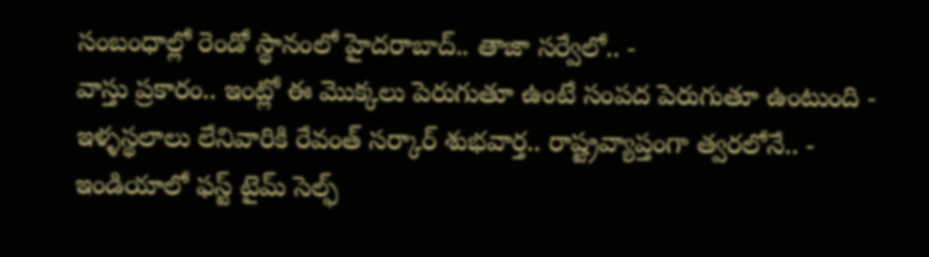సంబంధాల్లో రెండో స్థానంలో హైదరాబాద్.. తాజా సర్వేలో.. -
వాస్తు ప్రకారం.. ఇంట్లో ఈ మొక్కలు పెరుగుతూ ఉంటే సంపద పెరుగుతూ ఉంటుంది -
ఇళ్ళస్థలాలు లేనివారికి రేవంత్ సర్కార్ శుభవార్త.. రాష్ట్రవ్యాప్తంగా త్వరలోనే.. -
ఇండియాలో ఫస్ట్ టైమ్ సెల్ఫ్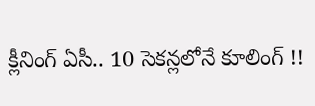క్లీనింగ్ ఏసీ.. 10 సెకన్లలోనే కూలింగ్ !!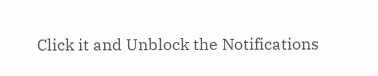Click it and Unblock the Notifications